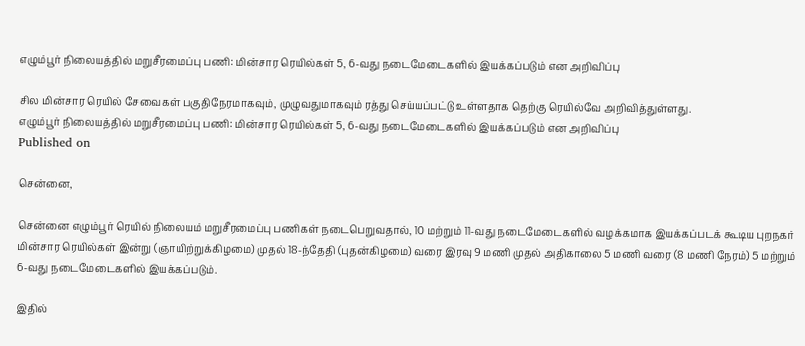எழும்பூர் நிலையத்தில் மறுசீரமைப்பு பணி: மின்சார ரெயில்கள் 5, 6-வது நடைமேடைகளில் இயக்கப்படும் என அறிவிப்பு

சில மின்சார ரெயில் சேவைகள் பகுதிநேரமாகவும், முழுவதுமாகவும் ரத்து செய்யப்பட்டு உள்ளதாக தெற்கு ரெயில்வே அறிவித்துள்ளது.
எழும்பூர் நிலையத்தில் மறுசீரமைப்பு பணி: மின்சார ரெயில்கள் 5, 6-வது நடைமேடைகளில் இயக்கப்படும் என அறிவிப்பு
Published on

சென்னை,

சென்னை எழும்பூர் ரெயில் நிலையம் மறுசீரமைப்பு பணிகள் நடைபெறுவதால், 10 மற்றும் 11-வது நடைமேடைகளில் வழக்கமாக இயக்கப்படக் கூடிய புறநகர் மின்சார ரெயில்கள் இன்று (ஞாயிற்றுக்கிழமை) முதல் 18-ந்தேதி (புதன்கிழமை) வரை இரவு 9 மணி முதல் அதிகாலை 5 மணி வரை (8 மணி நேரம்) 5 மற்றும் 6-வது நடைமேடைகளில் இயக்கப்படும்.

இதில்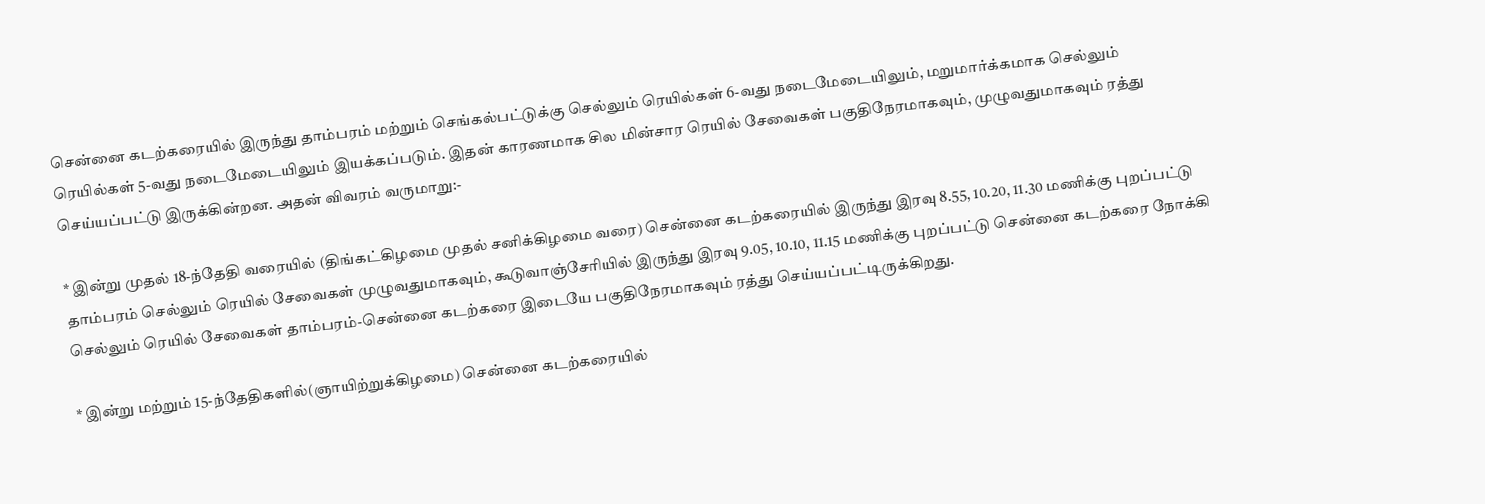சென்னை கடற்கரையில் இருந்து தாம்பரம் மற்றும் செங்கல்பட்டுக்கு செல்லும் ரெயில்கள் 6-வது நடைமேடையிலும், மறுமார்க்கமாக செல்லும் ரெயில்கள் 5-வது நடைமேடையிலும் இயக்கப்படும். இதன் காரணமாக சில மின்சார ரெயில் சேவைகள் பகுதிநேரமாகவும், முழுவதுமாகவும் ரத்து செய்யப்பட்டு இருக்கின்றன. அதன் விவரம் வருமாறு:-

* இன்று முதல் 18-ந்தேதி வரையில் (திங்கட்கிழமை முதல் சனிக்கிழமை வரை) சென்னை கடற்கரையில் இருந்து இரவு 8.55, 10.20, 11.30 மணிக்கு புறப்பட்டு தாம்பரம் செல்லும் ரெயில் சேவைகள் முழுவதுமாகவும், கூடுவாஞ்சேரியில் இருந்து இரவு 9.05, 10.10, 11.15 மணிக்கு புறப்பட்டு சென்னை கடற்கரை நோக்கி செல்லும் ரெயில் சேவைகள் தாம்பரம்-சென்னை கடற்கரை இடையே பகுதிநேரமாகவும் ரத்து செய்யப்பட்டிருக்கிறது.

* இன்று மற்றும் 15-ந்தேதிகளில்(ஞாயிற்றுக்கிழமை) சென்னை கடற்கரையில்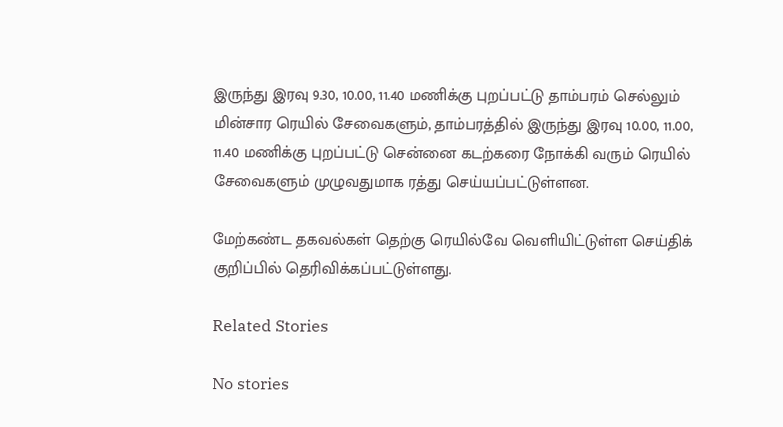இருந்து இரவு 9.30, 10.00, 11.40 மணிக்கு புறப்பட்டு தாம்பரம் செல்லும் மின்சார ரெயில் சேவைகளும், தாம்பரத்தில் இருந்து இரவு 10.00, 11.00, 11.40 மணிக்கு புறப்பட்டு சென்னை கடற்கரை நோக்கி வரும் ரெயில் சேவைகளும் முழுவதுமாக ரத்து செய்யப்பட்டுள்ளன.

மேற்கண்ட தகவல்கள் தெற்கு ரெயில்வே வெளியிட்டுள்ள செய்திக் குறிப்பில் தெரிவிக்கப்பட்டுள்ளது.

Related Stories

No stories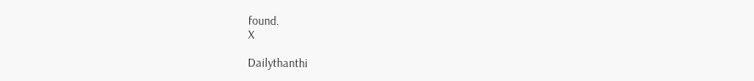found.
X

Dailythanthi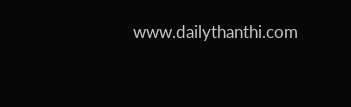www.dailythanthi.com